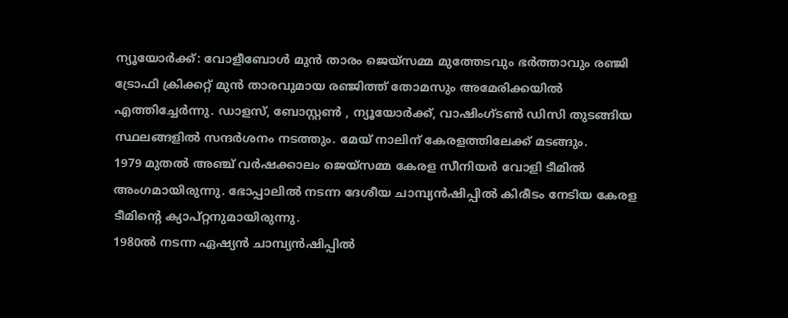ന്യൂയോർക്ക്: വോളീബോൾ മുൻ താരം ജെയ്സമ്മ മുത്തേടവും ഭർത്താവും രഞ്ജി ട്രോഫി ക്രിക്കറ്റ് മുൻ താരവുമായ രഞ്ജിത്ത് തോമസും അമേരിക്കയിൽ എത്തിച്ചേർന്നു. ഡാളസ്, ബോസ്റ്റൺ , ന്യൂയോർക്ക്, വാഷിംഗ്ടൺ ഡിസി തുടങ്ങിയ സ്ഥലങ്ങളിൽ സന്ദർശനം നടത്തും. മേയ് നാലിന് കേരളത്തിലേക്ക് മടങ്ങും.
1979 മുതൽ അഞ്ച് വർഷക്കാലം ജെയ്സമ്മ കേരള സീനിയർ വോളി ടീമിൽ അംഗമായിരുന്നു. ഭോപ്പാലിൽ നടന്ന ദേശീയ ചാമ്പ്യൻഷിപ്പിൽ കിരീടം നേടിയ കേരള ടീമിന്റെ ക്യാപ്റ്റനുമായിരുന്നു.
1980ൽ നടന്ന ഏഷ്യൻ ചാമ്പ്യൻഷിപ്പിൽ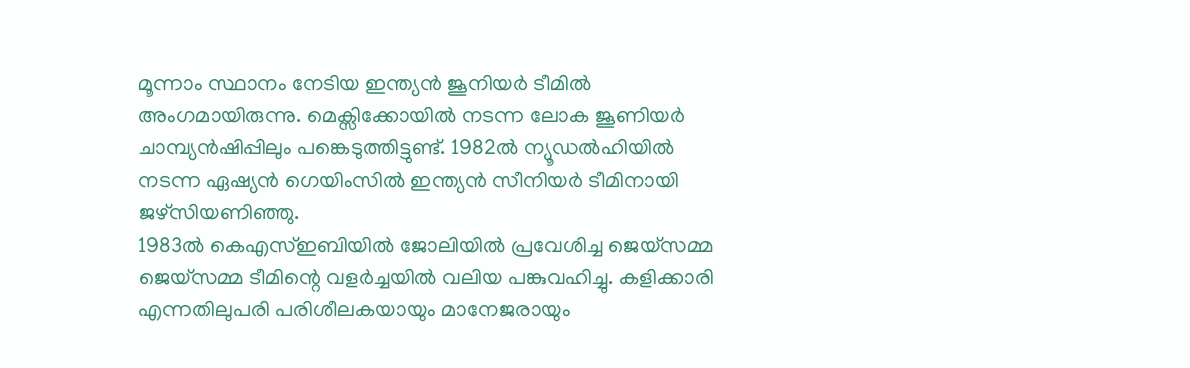മൂന്നാം സ്ഥാനം നേടിയ ഇന്ത്യൻ ജൂനിയർ ടീമിൽ അംഗമായിരുന്നു. മെക്സിക്കോയിൽ നടന്ന ലോക ജൂണിയർ ചാമ്പ്യൻഷിപ്പിലും പങ്കെടുത്തിട്ടുണ്ട്. 1982ൽ ന്യൂഡൽഹിയിൽ നടന്ന ഏഷ്യൻ ഗെയിംസിൽ ഇന്ത്യൻ സീനിയർ ടീമിനായി ജഴ്സിയണിഞ്ഞു.
1983ൽ കെഎസ്ഇബിയിൽ ജോലിയിൽ പ്രവേശിച്ച ജെയ്സമ്മ ജെയ്സമ്മ ടീമിന്റെ വളർച്ചയിൽ വലിയ പങ്കുവഹിച്ചു. കളിക്കാരി എന്നതിലുപരി പരിശീലകയായും മാനേജരായും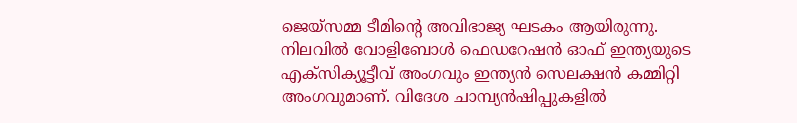ജെയ്സമ്മ ടീമിന്റെ അവിഭാജ്യ ഘടകം ആയിരുന്നു.
നിലവിൽ വോളിബോൾ ഫെഡറേഷൻ ഓഫ് ഇന്ത്യയുടെ എക്സിക്യൂട്ടീവ് അംഗവും ഇന്ത്യൻ സെലക്ഷൻ കമ്മിറ്റി അംഗവുമാണ്. വിദേശ ചാമ്പ്യൻഷിപ്പുകളിൽ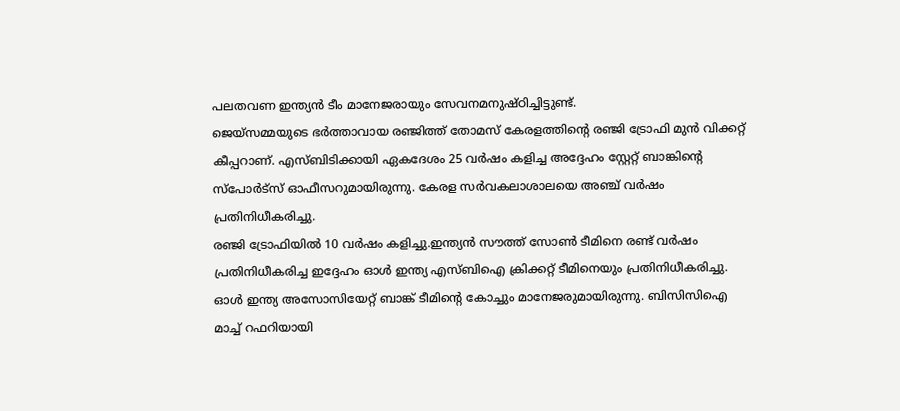പലതവണ ഇന്ത്യൻ ടീം മാനേജരായും സേവനമനുഷ്ഠിച്ചിട്ടുണ്ട്.
ജെയ്സമ്മയുടെ ഭർത്താവായ രഞ്ജിത്ത് തോമസ് കേരളത്തിന്റെ രഞ്ജി ട്രോഫി മുൻ വിക്കറ്റ് കീപ്പറാണ്. എസ്ബിടിക്കായി ഏകദേശം 25 വർഷം കളിച്ച അദ്ദേഹം സ്റ്റേറ്റ് ബാങ്കിന്റെ സ്പോർട്സ് ഓഫീസറുമായിരുന്നു. കേരള സർവകലാശാലയെ അഞ്ച് വർഷം പ്രതിനിധീകരിച്ചു.
രഞ്ജി ട്രോഫിയിൽ 10 വർഷം കളിച്ചു.ഇന്ത്യൻ സൗത്ത് സോൺ ടീമിനെ രണ്ട് വർഷം പ്രതിനിധീകരിച്ച ഇദ്ദേഹം ഓൾ ഇന്ത്യ എസ്ബിഐ ക്രിക്കറ്റ് ടീമിനെയും പ്രതിനിധീകരിച്ചു. ഓൾ ഇന്ത്യ അസോസിയേറ്റ് ബാങ്ക് ടീമിന്റെ കോച്ചും മാനേജരുമായിരുന്നു. ബിസിസിഐ മാച്ച് റഫറിയായി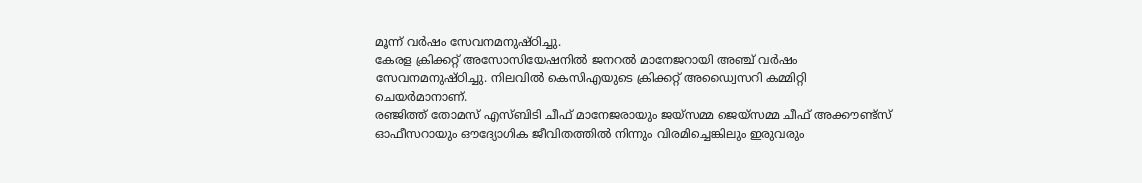മൂന്ന് വർഷം സേവനമനുഷ്ഠിച്ചു.
കേരള ക്രിക്കറ്റ് അസോസിയേഷനിൽ ജനറൽ മാനേജറായി അഞ്ച് വർഷം സേവനമനുഷ്ഠിച്ചു. നിലവിൽ കെസിഎയുടെ ക്രിക്കറ്റ് അഡ്വൈസറി കമ്മിറ്റി ചെയർമാനാണ്.
രഞ്ജിത്ത് തോമസ് എസ്ബിടി ചീഫ് മാനേജരായും ജയ്സമ്മ ജെയ്സമ്മ ചീഫ് അക്കൗണ്ട്സ് ഓഫീസറായും ഔദ്യോഗിക ജീവിതത്തിൽ നിന്നും വിരമിച്ചെങ്കിലും ഇരുവരും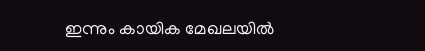ഇന്നും കായിക മേഖലയിൽ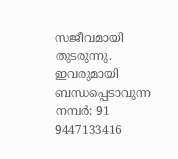സജീവമായി തുടരുന്നു.
ഇവരുമായി ബന്ധപ്പെടാവുന്ന നമ്പർ: 91 9447133416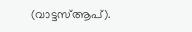(വാട്ടസ്ആപ്).